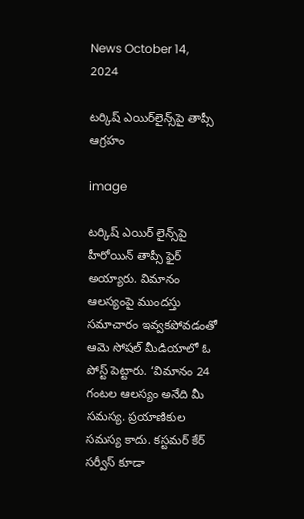News October 14, 2024

టర్కిష్ ఎయిర్‌లైన్స్‌పై తాప్సీ ఆగ్రహం

image

టర్కిష్ ఎయిర్ లైన్స్‌పై హీరోయిన్ తాప్సీ ఫైర్ అయ్యారు. విమానం ఆలస్యంపై ముందస్తు సమాచారం ఇవ్వకపోవడంతో ఆమె సోషల్ మీడియాలో ఓ పోస్ట్ పెట్టారు. ‘విమానం 24 గంటల ఆలస్యం అనేది మీ సమస్య. ప్రయాణికుల సమస్య కాదు. కస్టమర్ కేర్ సర్వీస్ కూడా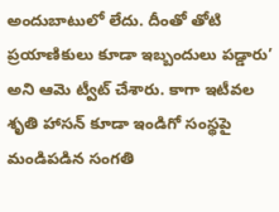అందుబాటులో లేదు. దీంతో తోటి ప్రయాణికులు కూడా ఇబ్బందులు పడ్డారు’ అని ఆమె ట్వీట్ చేశారు. కాగా ఇటీవల శృతి హాసన్ కూడా ఇండిగో సంస్థపై మండిపడిన సంగతి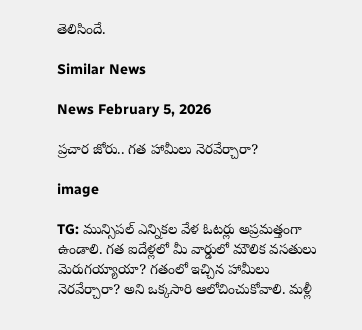తెలిసిందే.

Similar News

News February 5, 2026

ప్రచార జోరు.. గత హామీలు నెరవేర్చారా?

image

TG: మున్సిపల్ ఎన్నికల వేళ ఓటర్లు అప్రమత్తంగా ఉండాలి. గత ఐదేళ్లలో మీ వార్డులో మౌలిక వసతులు మెరుగయ్యాయా? గతంలో ఇచ్చిన హామీలు నెరవేర్చారా? అని ఒక్కసారి ఆలోచించుకోవాలి. మళ్లీ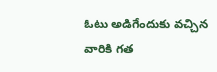ఓటు అడిగేందుకు వచ్చిన వారికి గత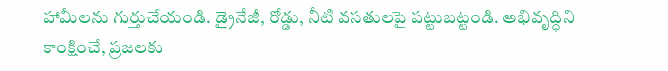హామీలను గుర్తుచేయండి. డ్రైనేజీ, రోడ్డు, నీటి వసతులపై పట్టుబట్టండి. అభివృద్ధిని కాంక్షించే, ప్రజలకు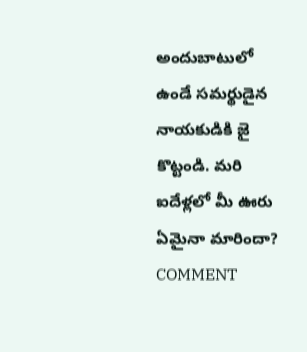అందుబాటులో ఉండే సమర్థుడైన నాయకుడికి జై కొట్టండి. మరి ఐదేళ్లలో మీ ఊరు ఏమైనా మారిందా? COMMENT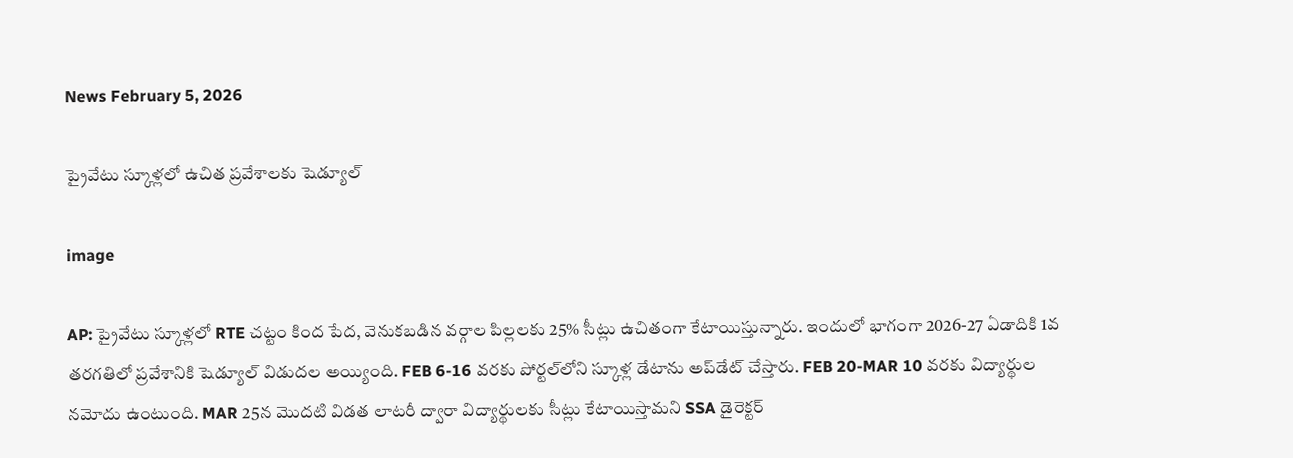News February 5, 2026

ప్రైవేటు స్కూళ్లలో ఉచిత ప్రవేశాలకు షెడ్యూల్

image

AP: ప్రైవేటు స్కూళ్లలో RTE చట్టం కింద పేద, వెనుకబడిన వర్గాల పిల్లలకు 25% సీట్లు ఉచితంగా కేటాయిస్తున్నారు. ఇందులో భాగంగా 2026-27 ఏడాదికి 1వ తరగతిలో ప్రవేశానికి షెడ్యూల్‌ విడుదల అయ్యింది. FEB 6-16 వరకు పోర్టల్‌లోని స్కూళ్ల డేటాను అప్‌డేట్ చేస్తారు. FEB 20-MAR 10 వరకు విద్యార్థుల నమోదు ఉంటుంది. MAR 25న మొదటి విడత లాటరీ ద్వారా విద్యార్థులకు సీట్లు కేటాయిస్తామని SSA డైరెక్టర్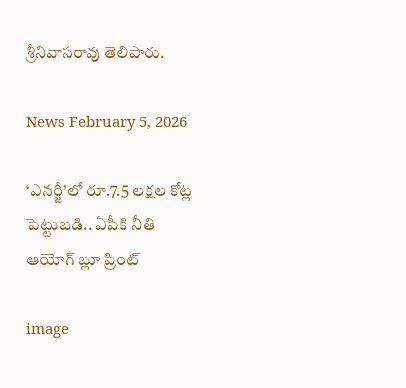శ్రీనివాసరావు తెలిపారు.

News February 5, 2026

‘ఎనర్జీ’లో రూ.7.5 లక్షల కోట్ల పెట్టుబడి.. ఏపీకి నీతి ఆయోగ్ బ్లూ ప్రింట్

image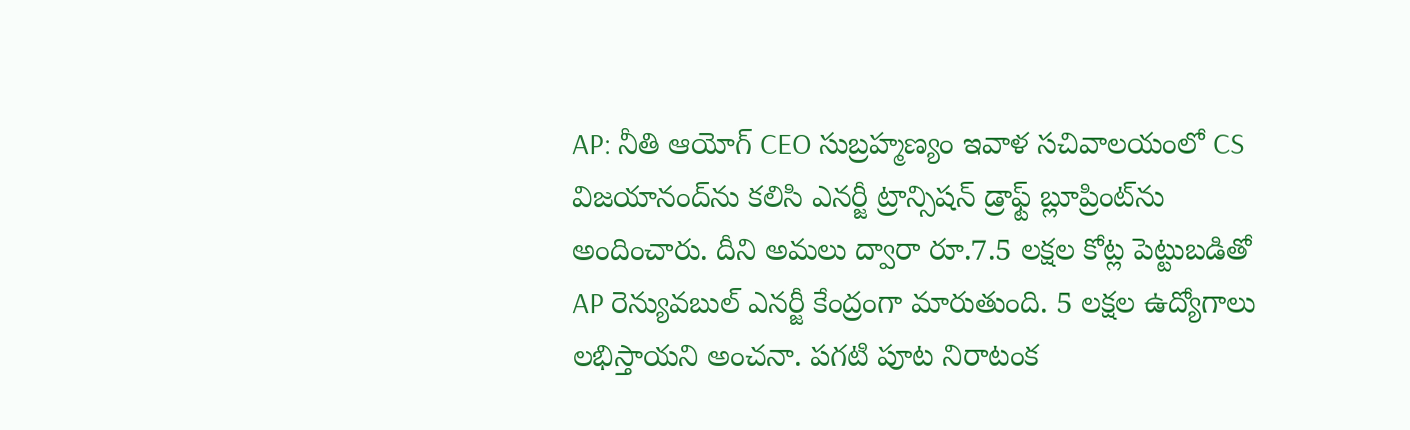AP: నీతి ఆయోగ్ CEO సుబ్రహ్మణ్యం ఇవాళ సచివాలయంలో CS విజయానంద్‌ను కలిసి ఎనర్జీ ట్రాన్సిషన్ డ్రాఫ్ట్ బ్లూప్రింట్‌ను అందించారు. దీని అమలు ద్వారా రూ.7.5 లక్షల కోట్ల పెట్టుబడితో AP రెన్యువబుల్ ఎనర్జీ కేంద్రంగా మారుతుంది. 5 లక్షల ఉద్యోగాలు లభిస్తాయని అంచనా. పగటి పూట నిరాటంక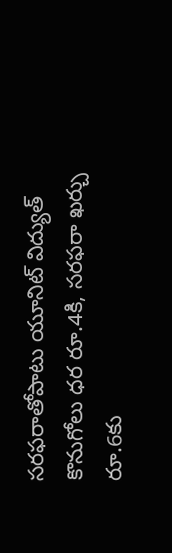సరఫరాతోపాటు యూనిట్ విద్యుత్ కొనుగోలు ధర రూ.4కి, సరఫరా ఖర్చు రూ.6కు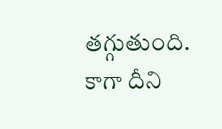తగ్గుతుంది. కాగా దీని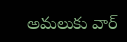అమలుకు వార్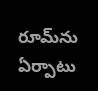రూమ్‌ను ఏర్పాటు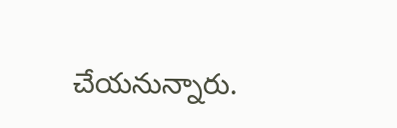చేయనున్నారు.